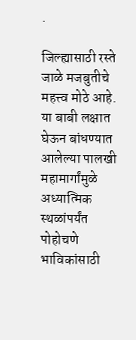.

जिल्ह्यासाठी रस्ते जाळे मजबुतीचे महत्त्व मोठे आहे. या बाबी लक्षात घेऊन बांधण्यात आलेल्या पालखी महामार्गांमुळे अध्यात्मिक स्थळांपर्यंत पोहोचणे भाविकांसाठी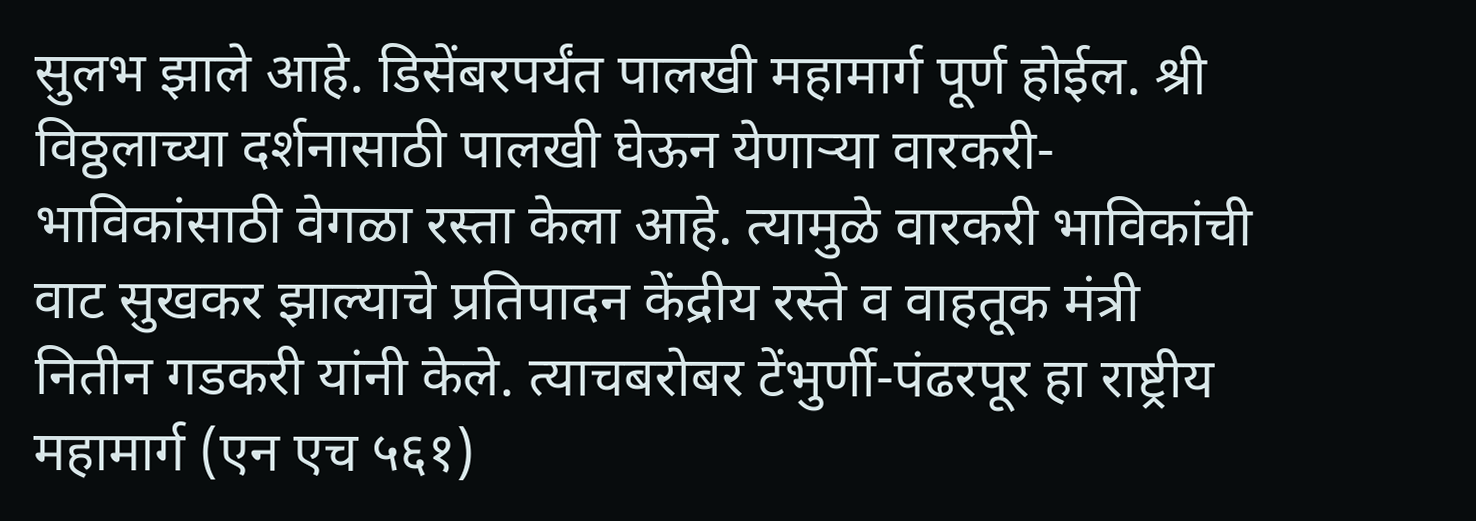सुलभ झाले आहे. डिसेंबरपर्यंत पालखी महामार्ग पूर्ण होईल. श्री विठ्ठलाच्या दर्शनासाठी पालखी घेऊन येणाऱ्या वारकरी-भाविकांसाठी वेगळा रस्ता केला आहे. त्यामुळे वारकरी भाविकांची वाट सुखकर झाल्याचे प्रतिपादन केंद्रीय रस्ते व वाहतूक मंत्री नितीन गडकरी यांनी केले. त्याचबरोबर टेंभुर्णी-पंढरपूर हा राष्ट्रीय महामार्ग (एन एच ५६१)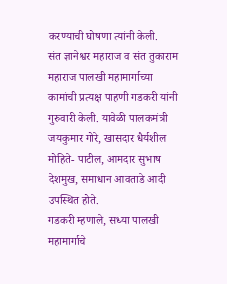करण्याची घोषणा त्यांनी केली.
संत ज्ञानेश्वर महाराज व संत तुकाराम महाराज पालखी महामार्गाच्या कामांची प्रत्यक्ष पाहणी गडकरी यांनी गुरुवारी केली. यावेळी पालकमंत्री जयकुमार गोरे, खासदार धैर्यशील मोहिते- पाटील, आमदार सुभाष देशमुख, समाधान आवताडे आदी उपस्थित होते.
गडकरी म्हणाले, सध्या पालखी महामार्गाचे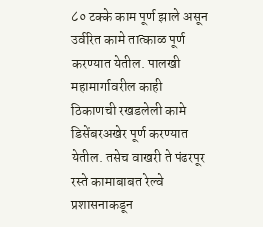८० टक्के काम पूर्ण झाले असून उर्वरित कामे तात्काळ पूर्ण करण्यात येतील. पालखी महामार्गावरील काही ठिकाणची रखडलेली कामे डिसेंबरअखेर पूर्ण करण्यात येतील. तसेच वाखरी ते पंढरपूर रस्ते कामाबाबत रेल्वे प्रशासनाकडून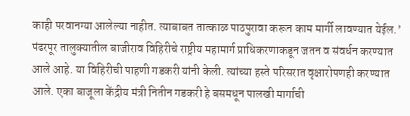काही परवानग्या आलेल्या नाहीत. त्याबाबत तात्काळ पाठपुरावा करून काम मार्गी लावण्यात येईल.’
पंढरपूर तालुक्यातील बाजीराव विहिरीचे राष्ट्रीय महामार्ग प्राधिकरणाकडून जतन व संवर्धन करण्यात आले आहे. या विहिरीची पाहणी गडकरी यांनी केली. त्यांच्या हस्ते परिसरात वृक्षारोपणही करण्यात आले. एका बाजूला केंद्रीय मंत्री नितीन गडकरी हे बसमधून पालखी मार्गाची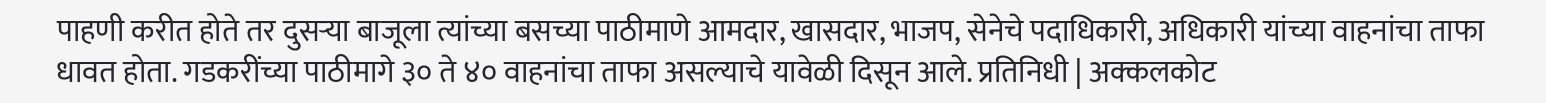पाहणी करीत होते तर दुसऱ्या बाजूला त्यांच्या बसच्या पाठीमाणे आमदार, खासदार, भाजप, सेनेचे पदाधिकारी, अधिकारी यांच्या वाहनांचा ताफा धावत होता. गडकरींच्या पाठीमागे ३० ते ४० वाहनांचा ताफा असल्याचे यावेळी दिसून आले. प्रतिनिधी | अक्कलकोट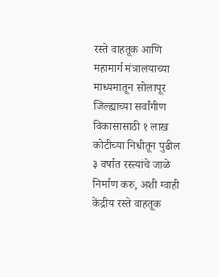रस्ते वाहतूक आणि महामार्ग मंत्रालयाच्या माध्यमातून सोलापूर जिल्ह्याच्या सर्वांगीण विकासासाठी १ लाख कोटीच्या निधीतून पुढील ३ वर्षात रस्त्यांचे जाळे निर्माण करु, अशी ग्वाही केंद्रीय रस्ते वाहतूक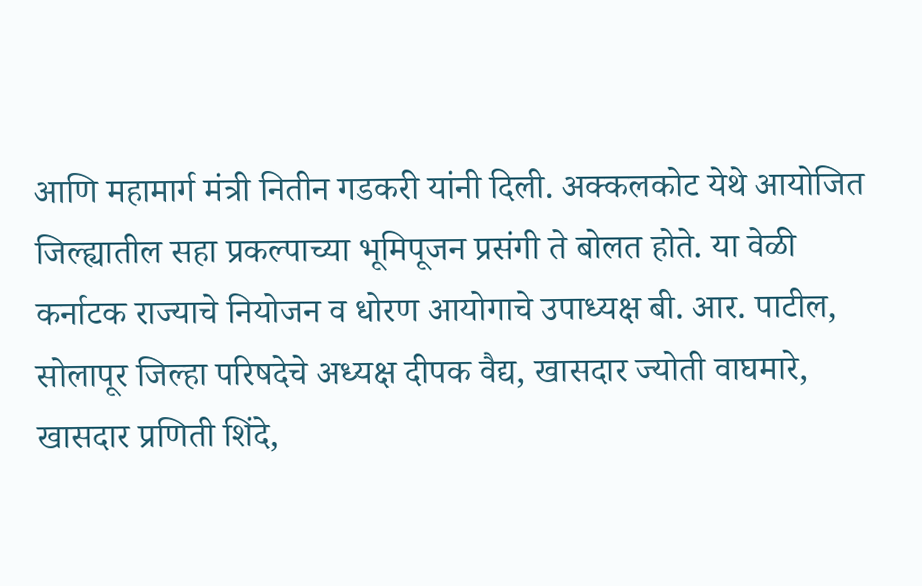आणि महामार्ग मंत्री नितीन गडकरी यांनी दिली. अक्कलकोट येथे आयोजित जिल्ह्यातील सहा प्रकल्पाच्या भूमिपूजन प्रसंगी ते बोलत होते. या वेळी कर्नाटक राज्याचे नियोजन व धोरण आयोगाचे उपाध्यक्ष बी. आर. पाटील, सोलापूर जिल्हा परिषदेचे अध्यक्ष दीपक वैद्य, खासदार ज्योती वाघमारे, खासदार प्रणिती शिंदे,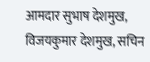आमदार सुभाष देशमुख, विजयकुमार देशमुख, सचिन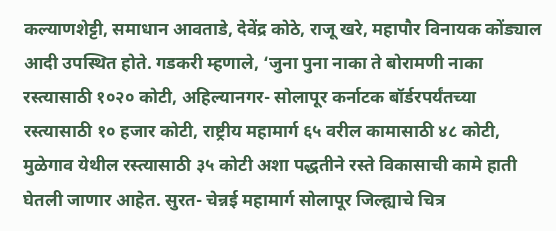कल्याणशेट्टी, समाधान आवताडे, देवेंद्र कोठे, राजू खरे, महापौर विनायक कोंड्याल आदी उपस्थित होते. गडकरी म्हणाले, ‘जुना पुना नाका ते बोरामणी नाका रस्त्यासाठी १०२० कोटी, अहिल्यानगर- सोलापूर कर्नाटक बॉर्डरपर्यंतच्या रस्त्यासाठी १० हजार कोटी, राष्ट्रीय महामार्ग ६५ वरील कामासाठी ४८ कोटी, मुळेगाव येथील रस्त्यासाठी ३५ कोटी अशा पद्धतीने रस्ते विकासाची कामे हाती घेतली जाणार आहेत. सुरत- चेन्नई महामार्ग सोलापूर जिल्ह्याचे चित्र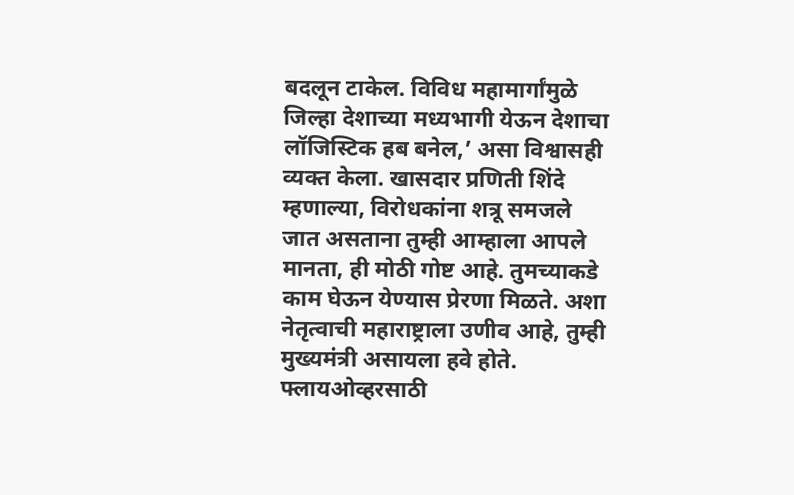बदलून टाकेल. विविध महामार्गांमुळे जिल्हा देशाच्या मध्यभागी येऊन देशाचा लॉजिस्टिक हब बनेल,’ असा विश्वासही व्यक्त केला. खासदार प्रणिती शिंदे म्हणाल्या, विरोधकांना शत्रू समजले जात असताना तुम्ही आम्हाला आपले मानता, ही मोठी गोष्ट आहे. तुमच्याकडे काम घेऊन येण्यास प्रेरणा मिळते. अशा नेतृत्वाची महाराष्ट्राला उणीव आहे, तुम्ही मुख्यमंत्री असायला हवे होते. फ्लायओव्हरसाठी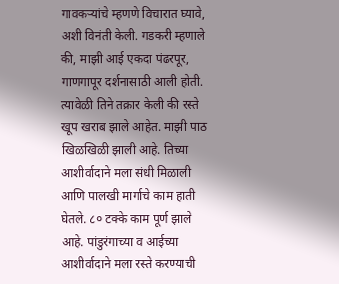गावकऱ्यांचे म्हणणे विचारात घ्यावे, अशी विनंती केली. गडकरी म्हणाले की, माझी आई एकदा पंढरपूर, गाणगापूर दर्शनासाठी आली होती. त्यावेळी तिने तक्रार केली की रस्ते खूप खराब झाले आहेत. माझी पाठ खिळखिळी झाली आहे. तिच्या आशीर्वादाने मला संधी मिळाली आणि पालखी मार्गाचे काम हाती घेतले. ८० टक्के काम पूर्ण झाले आहे. पांडुरंगाच्या व आईच्या आशीर्वादाने मला रस्ते करण्याची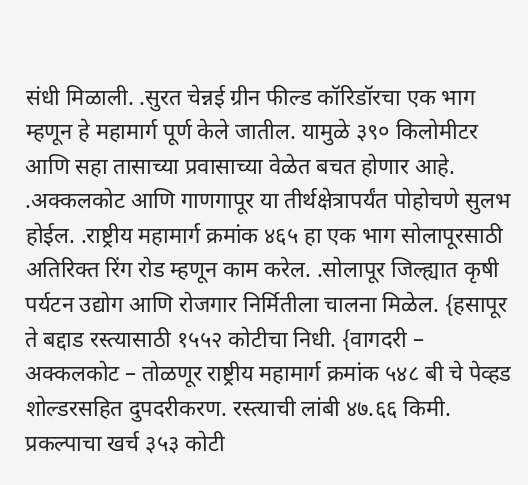संधी मिळाली. .सुरत चेन्नई ग्रीन फील्ड कॉरिडॉरचा एक भाग म्हणून हे महामार्ग पूर्ण केले जातील. यामुळे ३९० किलोमीटर आणि सहा तासाच्या प्रवासाच्या वेळेत बचत होणार आहे. .अक्कलकोट आणि गाणगापूर या तीर्थक्षेत्रापर्यंत पोहोचणे सुलभ होईल. .राष्ट्रीय महामार्ग क्रमांक ४६५ हा एक भाग सोलापूरसाठी अतिरिक्त रिंग रोड म्हणून काम करेल. .सोलापूर जिल्ह्यात कृषी पर्यटन उद्योग आणि रोजगार निर्मितीला चालना मिळेल. {हसापूर ते बद्दाड रस्त्यासाठी १५५२ कोटीचा निधी. {वागदरी – अक्कलकोट – तोळणूर राष्ट्रीय महामार्ग क्रमांक ५४८ बी चे पेव्हड शोल्डरसहित दुपदरीकरण. रस्त्याची लांबी ४७.६६ किमी. प्रकल्पाचा खर्च ३५३ कोटी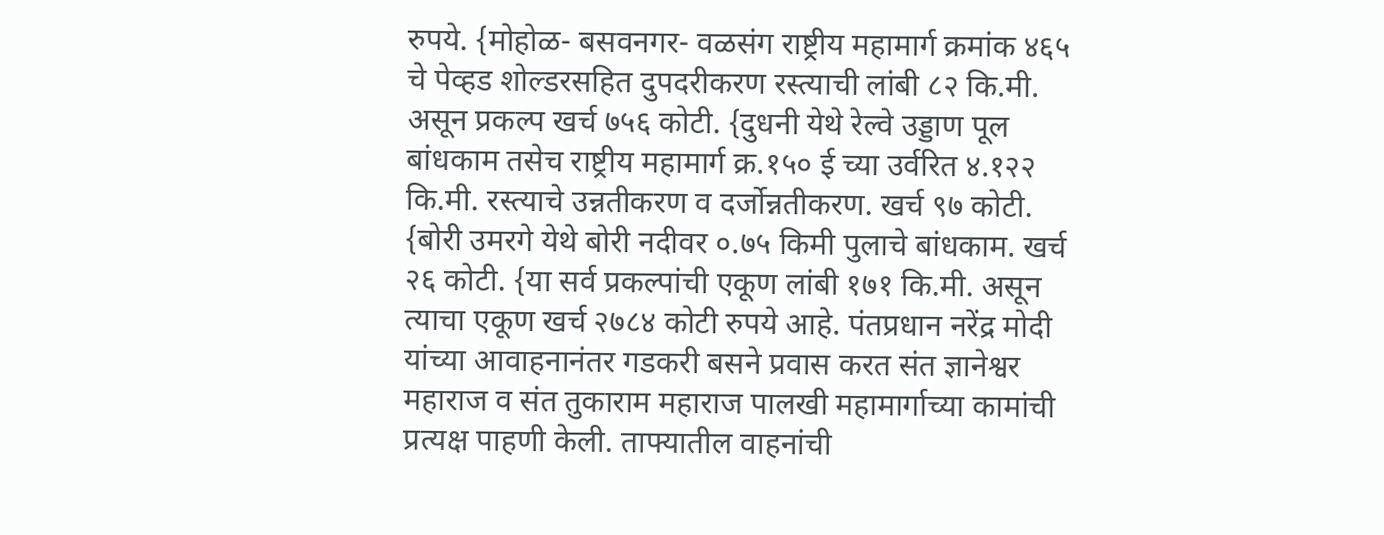रुपये. {मोहोळ- बसवनगर- वळसंग राष्ट्रीय महामार्ग क्रमांक ४६५ चे पेव्हड शोल्डरसहित दुपदरीकरण रस्त्याची लांबी ८२ कि.मी. असून प्रकल्प खर्च ७५६ कोटी. {दुधनी येथे रेल्वे उड्डाण पूल बांधकाम तसेच राष्ट्रीय महामार्ग क्र.१५० ई च्या उर्वरित ४.१२२ कि.मी. रस्त्याचे उन्नतीकरण व दर्जोन्नतीकरण. खर्च ९७ कोटी. {बोरी उमरगे येथे बोरी नदीवर ०.७५ किमी पुलाचे बांधकाम. खर्च २६ कोटी. {या सर्व प्रकल्पांची एकूण लांबी १७१ कि.मी. असून त्याचा एकूण खर्च २७८४ कोटी रुपये आहे. पंतप्रधान नरेंद्र मोदी यांच्या आवाहनानंतर गडकरी बसने प्रवास करत संत ज्ञानेश्वर महाराज व संत तुकाराम महाराज पालखी महामार्गाच्या कामांची प्रत्यक्ष पाहणी केली. ताफ्यातील वाहनांची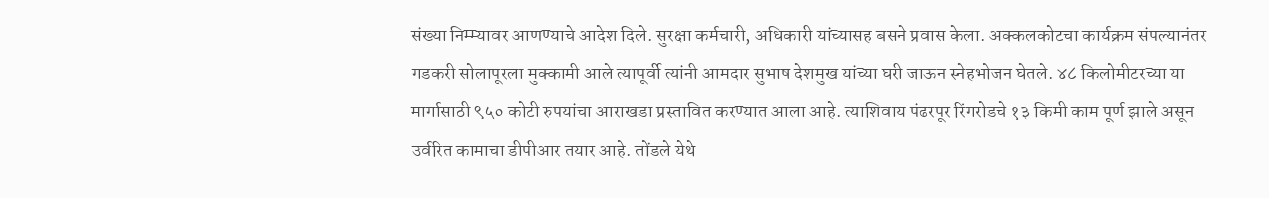संख्या निम्म्यावर आणण्याचे आदेश दिले. सुरक्षा कर्मचारी, अधिकारी यांच्यासह बसने प्रवास केला. अक्कलकोटचा कार्यक्रम संपल्यानंतर गडकरी सोलापूरला मुक्कामी आले त्यापूर्वी त्यांनी आमदार सुभाष देशमुख यांच्या घरी जाऊन स्नेहभोजन घेतले. ४८ किलोमीटरच्या या मार्गासाठी ९५० कोटी रुपयांचा आराखडा प्रस्तावित करण्यात आला आहे. त्याशिवाय पंढरपूर रिंगरोडचे १३ किमी काम पूर्ण झाले असून उर्वरित कामाचा डीपीआर तयार आहे. तोंडले येथे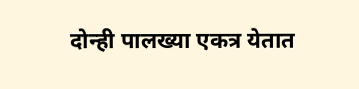दोन्ही पालख्या एकत्र येतात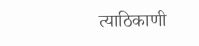त्याठिकाणी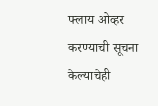फ्लाय ओव्हर करण्याची सूचना केल्याचेही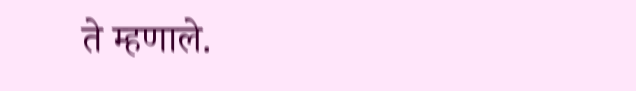ते म्हणाले.